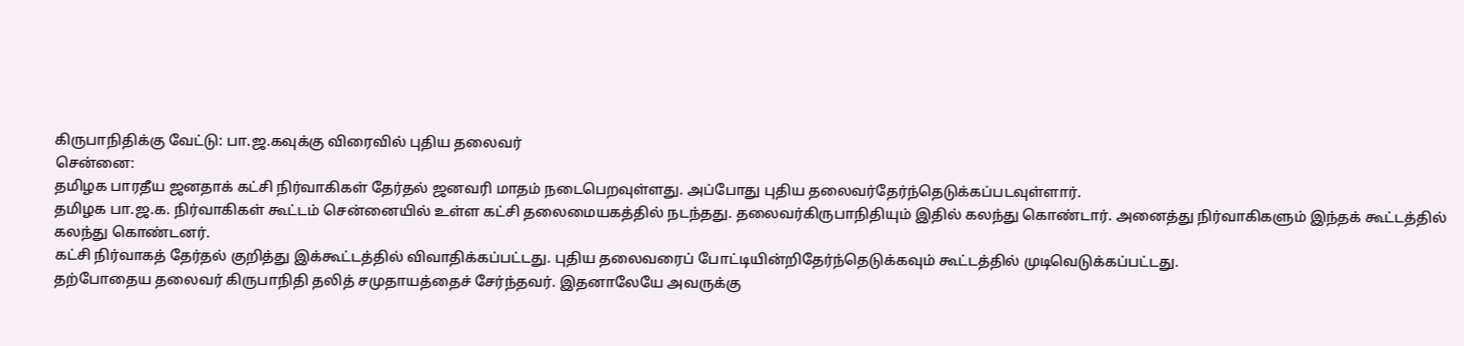கிருபாநிதிக்கு வேட்டு: பா.ஜ.கவுக்கு விரைவில் புதிய தலைவர்
சென்னை:
தமிழக பாரதீய ஜனதாக் கட்சி நிர்வாகிகள் தேர்தல் ஜனவரி மாதம் நடைபெறவுள்ளது. அப்போது புதிய தலைவர்தேர்ந்தெடுக்கப்படவுள்ளார்.
தமிழக பா.ஜ.க. நிர்வாகிகள் கூட்டம் சென்னையில் உள்ள கட்சி தலைமையகத்தில் நடந்தது. தலைவர்கிருபாநிதியும் இதில் கலந்து கொண்டார். அனைத்து நிர்வாகிகளும் இந்தக் கூட்டத்தில் கலந்து கொண்டனர்.
கட்சி நிர்வாகத் தேர்தல் குறித்து இக்கூட்டத்தில் விவாதிக்கப்பட்டது. புதிய தலைவரைப் போட்டியின்றிதேர்ந்தெடுக்கவும் கூட்டத்தில் முடிவெடுக்கப்பட்டது.
தற்போதைய தலைவர் கிருபாநிதி தலித் சமுதாயத்தைச் சேர்ந்தவர். இதனாலேயே அவருக்கு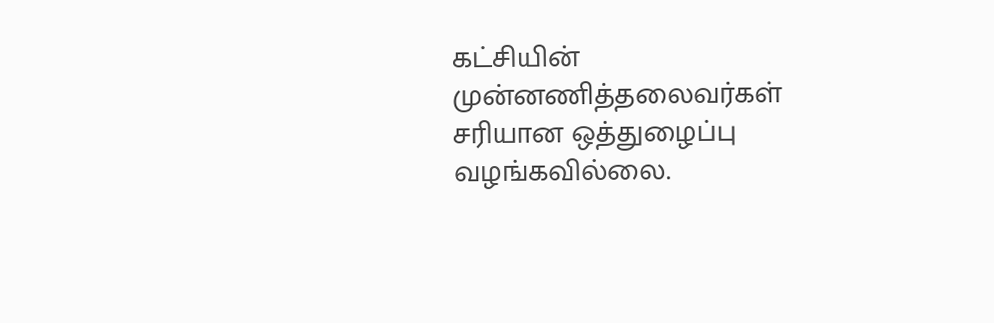கட்சியின் முன்னணித்தலைவர்கள் சரியான ஒத்துழைப்பு வழங்கவில்லை.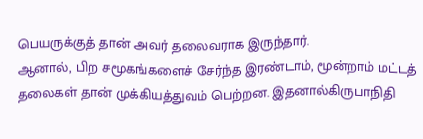பெயருக்குத் தான் அவர் தலைவராக இருந்தார்.
ஆனால், பிற சமூகங்களைச் சேர்ந்த இரண்டாம், மூன்றாம் மட்டத் தலைகள் தான் முக்கியத்துவம் பெற்றன. இதனால்கிருபாநிதி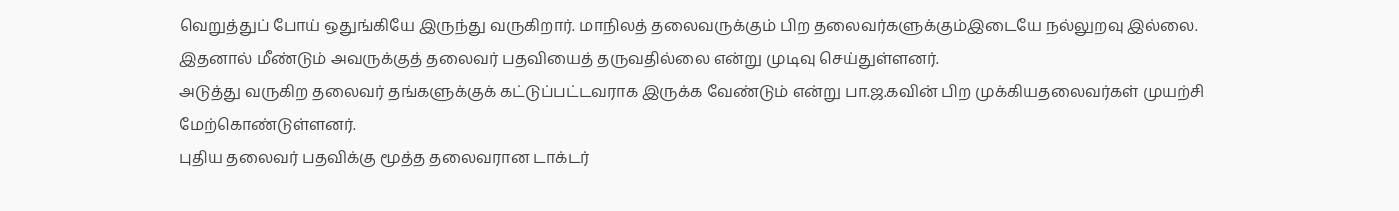வெறுத்துப் போய் ஒதுங்கியே இருந்து வருகிறார். மாநிலத் தலைவருக்கும் பிற தலைவர்களுக்கும்இடையே நல்லுறவு இல்லை.
இதனால் மீண்டும் அவருக்குத் தலைவர் பதவியைத் தருவதில்லை என்று முடிவு செய்துள்ளனர்.
அடுத்து வருகிற தலைவர் தங்களுக்குக் கட்டுப்பட்டவராக இருக்க வேண்டும் என்று பா.ஜ.கவின் பிற முக்கியதலைவர்கள் முயற்சி மேற்கொண்டுள்ளனர்.
புதிய தலைவர் பதவிக்கு மூத்த தலைவரான டாக்டர்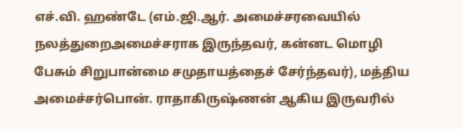எச்.வி. ஹண்டே (எம்.ஜி.ஆர். அமைச்சரவையில் நலத்துறைஅமைச்சராக இருந்தவர், கன்னட மொழி பேசும் சிறுபான்மை சமுதாயத்தைச் சேர்ந்தவர்), மத்திய அமைச்சர்பொன். ராதாகிருஷ்ணன் ஆகிய இருவரில்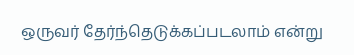ஒருவர் தேர்ந்தெடுக்கப்படலாம் என்று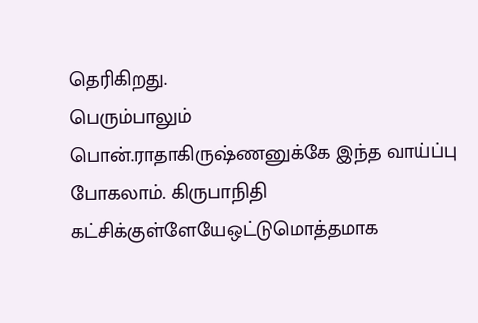தெரிகிறது.
பெரும்பாலும் பொன்.ராதாகிருஷ்ணனுக்கே இந்த வாய்ப்பு போகலாம். கிருபாநிதி கட்சிக்குள்ளேயேஒட்டுமொத்தமாக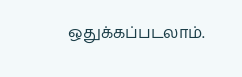ஒதுக்கப்படலாம்.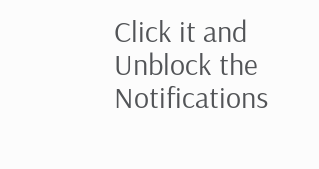Click it and Unblock the Notifications